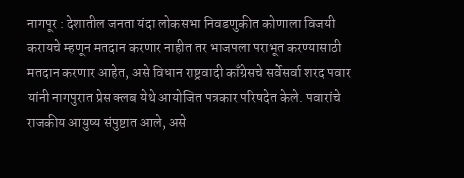नागपूर : देशातील जनता यंदा लोकसभा निवडणुकीत कोणाला विजयी करायचे म्हणून मतदान करणार नाहीत तर भाजपला पराभूत करण्यासाठी मतदान करणार आहेत, असे विधान राष्ट्रवादी काँग्रेसचे सर्वेसर्वा शरद पवार यांनी नागपुरात प्रेस क्लब येथे आयोजित पत्रकार परिषदेत केले. पवारांचे राजकीय आयुष्य संपुष्टात आले, असे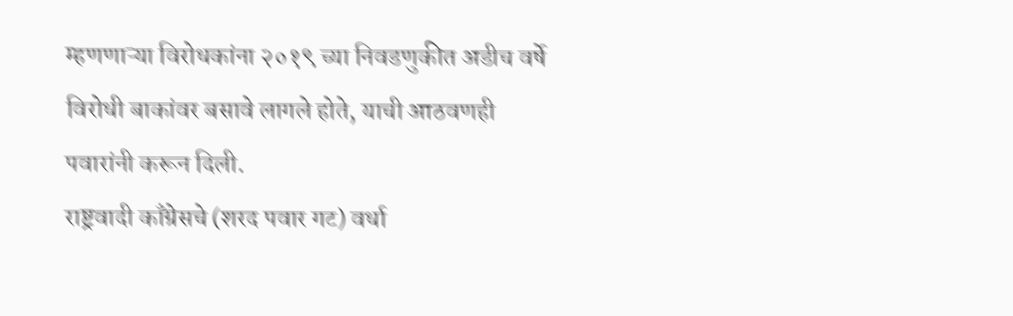म्हणणाऱ्या विरोधकांना २०१९ च्या निवडणुकीत अडीच वर्षे विरोधी बाकांवर बसावे लागले होते, याची आठवणही पवारांनी करून दिली.
राष्ट्रवादी काँग्रेसचे (शरद पवार गट) वर्धा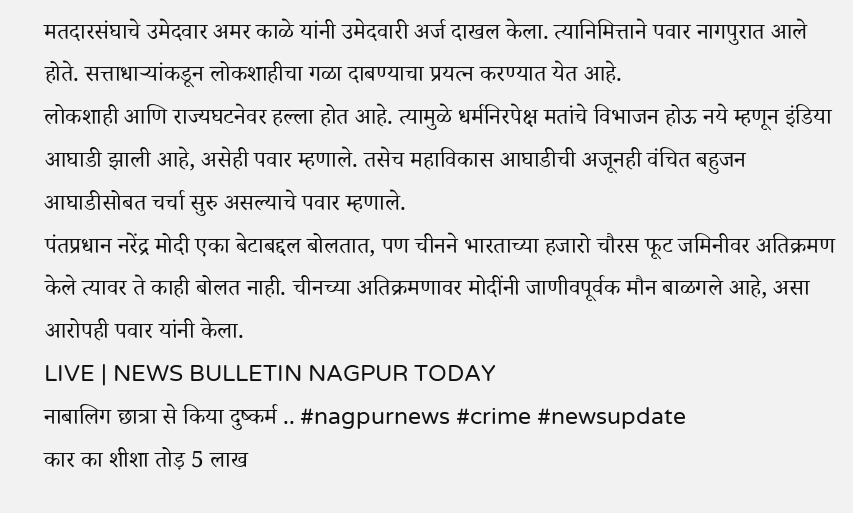मतदारसंघाचे उमेदवार अमर काळे यांनी उमेदवारी अर्ज दाखल केला. त्यानिमित्ताने पवार नागपुरात आले होते. सत्ताधाऱ्यांकडून लोकशाहीचा गळा दाबण्याचा प्रयत्न करण्यात येत आहे.
लोकशाही आणि राज्यघटनेवर हल्ला होत आहे. त्यामुळे धर्मनिरपेक्ष मतांचे विभाजन होऊ नये म्हणून इंडिया आघाडी झाली आहे, असेही पवार म्हणाले. तसेच महाविकास आघाडीची अजूनही वंचित बहुजन आघाडीसोबत चर्चा सुरु असल्याचे पवार म्हणाले.
पंतप्रधान नरेंद्र मोदी एका बेटाबद्दल बोलतात, पण चीनने भारताच्या हजारो चौरस फूट जमिनीवर अतिक्रमण केले त्यावर ते काही बोलत नाही. चीनच्या अतिक्रमणावर मोदींनी जाणीवपूर्वक मौन बाळगले आहे, असा आरोपही पवार यांनी केला.
LIVE | NEWS BULLETIN NAGPUR TODAY
नाबालिग छात्रा से किया दुष्कर्म .. #nagpurnews #crime #newsupdate
कार का शीशा तोड़ 5 लाख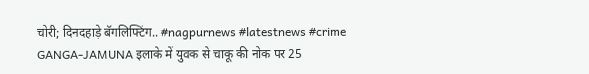चोरी; दिनदहाड़े बॅगलिफ्टिंग.. #nagpurnews #latestnews #crime
GANGA-JAMUNA इलाके में युवक से चाकू की नोक पर 25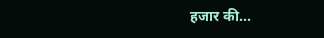हजार की...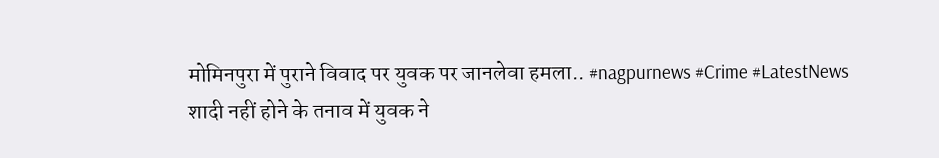मोमिनपुरा में पुराने विवाद पर युवक पर जानलेवा हमला.. #nagpurnews #Crime #LatestNews
शादी नहीं होने के तनाव में युवक ने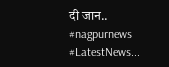दी जान.. #nagpurnews #LatestNews...